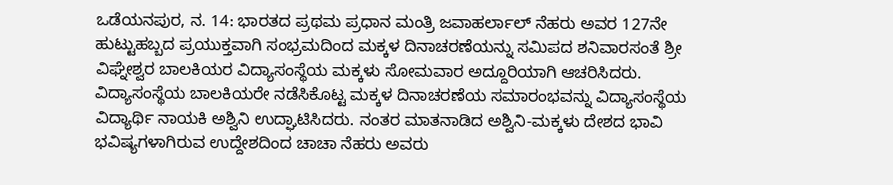ಒಡೆಯನಪುರ, ನ. 14: ಭಾರತದ ಪ್ರಥಮ ಪ್ರಧಾನ ಮಂತ್ರಿ ಜವಾಹರ್ಲಾಲ್ ನೆಹರು ಅವರ 127ನೇ ಹುಟ್ಟುಹಬ್ಬದ ಪ್ರಯುಕ್ತವಾಗಿ ಸಂಭ್ರಮದಿಂದ ಮಕ್ಕಳ ದಿನಾಚರಣೆಯನ್ನು ಸಮಿಪದ ಶನಿವಾರಸಂತೆ ಶ್ರೀ ವಿಘ್ನೇಶ್ವರ ಬಾಲಕಿಯರ ವಿದ್ಯಾಸಂಸ್ಥೆಯ ಮಕ್ಕಳು ಸೋಮವಾರ ಅದ್ದೂರಿಯಾಗಿ ಆಚರಿಸಿದರು. ವಿದ್ಯಾಸಂಸ್ಥೆಯ ಬಾಲಕಿಯರೇ ನಡೆಸಿಕೊಟ್ಟ ಮಕ್ಕಳ ದಿನಾಚರಣೆಯ ಸಮಾರಂಭವನ್ನು ವಿದ್ಯಾಸಂಸ್ಥೆಯ ವಿದ್ಯಾರ್ಥಿ ನಾಯಕಿ ಅಶ್ವಿನಿ ಉದ್ಘಾಟಿಸಿದರು. ನಂತರ ಮಾತನಾಡಿದ ಅಶ್ವಿನಿ-ಮಕ್ಕಳು ದೇಶದ ಭಾವಿ ಭವಿಷ್ಯಗಳಾಗಿರುವ ಉದ್ದೇಶದಿಂದ ಚಾಚಾ ನೆಹರು ಅವರು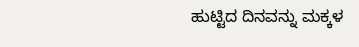ಹುಟ್ಟಿದ ದಿನವನ್ನು ಮಕ್ಕಳ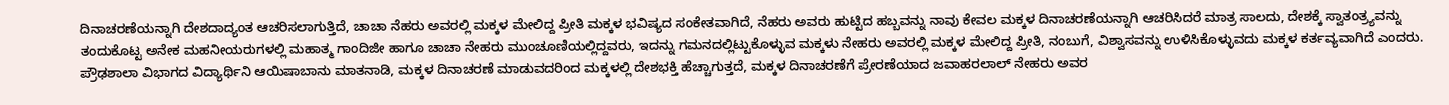ದಿನಾಚರಣೆಯನ್ನಾಗಿ ದೇಶದಾದ್ಯಂತ ಆಚರಿಸಲಾಗುತ್ತಿದೆ, ಚಾಚಾ ನೆಹರು ಅವರಲ್ಲಿ ಮಕ್ಕಳ ಮೇಲಿದ್ದ ಪ್ರೀತಿ ಮಕ್ಕಳ ಭವಿಷ್ಯದ ಸಂಕೇತವಾಗಿದೆ, ನೆಹರು ಅವರು ಹುಟ್ಟಿದ ಹಬ್ಬವನ್ನು ನಾವು ಕೇವಲ ಮಕ್ಕಳ ದಿನಾಚರಣೆಯನ್ನಾಗಿ ಆಚರಿಸಿದರೆ ಮಾತ್ರ ಸಾಲದು, ದೇಶಕ್ಕೆ ಸ್ವಾತಂತ್ರ್ಯವನ್ನು ತಂದುಕೊಟ್ಟ ಅನೇಕ ಮಹನೀಯರುಗಳಲ್ಲಿ ಮಹಾತ್ಮ ಗಾಂದಿಜೀ ಹಾಗೂ ಚಾಚಾ ನೇಹರು ಮುಂಚೂಣಿಯಲ್ಲಿದ್ದವರು, ಇದನ್ನು ಗಮನದಲ್ಲಿಟ್ಟುಕೊಳ್ಳುವ ಮಕ್ಕಳು ನೇಹರು ಅವರಲ್ಲಿ ಮಕ್ಕಳ ಮೇಲಿದ್ದ ಪ್ರೀತಿ, ನಂಬುಗೆ, ವಿಶ್ವಾಸವನ್ನು ಉಳಿಸಿಕೊಳ್ಳುವದು ಮಕ್ಕಳ ಕರ್ತವ್ಯವಾಗಿದೆ ಎಂದರು.
ಪ್ರೌಢಶಾಲಾ ವಿಭಾಗದ ವಿದ್ಯಾರ್ಥಿನಿ ಆಯಿಷಾಬಾನು ಮಾತನಾಡಿ, ಮಕ್ಕಳ ದಿನಾಚರಣೆ ಮಾಡುವದರಿಂದ ಮಕ್ಕಳಲ್ಲಿ ದೇಶಭಕ್ತಿ ಹೆಚ್ಚಾಗುತ್ತದೆ, ಮಕ್ಕಳ ದಿನಾಚರಣೆಗೆ ಪ್ರೇರಣೆಯಾದ ಜವಾಹರಲಾಲ್ ನೇಹರು ಅವರ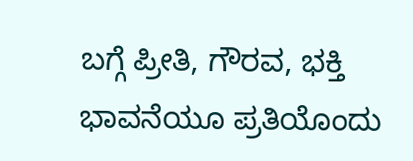ಬಗ್ಗೆ ಪ್ರೀತಿ, ಗೌರವ, ಭಕ್ತಿ ಭಾವನೆಯೂ ಪ್ರತಿಯೊಂದು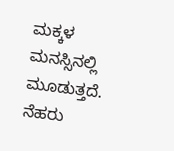ಮಕ್ಕಳ ಮನಸ್ಸಿನಲ್ಲಿ ಮೂಡುತ್ತದೆ. ನೆಹರು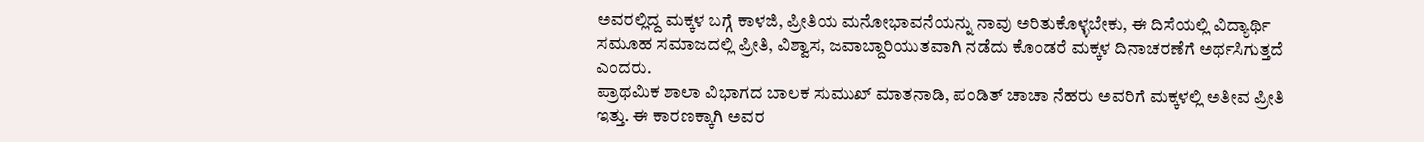ಅವರಲ್ಲಿದ್ದ ಮಕ್ಕಳ ಬಗ್ಗೆ ಕಾಳಜಿ, ಪ್ರೀತಿಯ ಮನೋಭಾವನೆಯನ್ನು ನಾವು ಅರಿತುಕೊಳ್ಳಬೇಕು, ಈ ದಿಸೆಯಲ್ಲಿ ವಿದ್ಯಾರ್ಥಿ ಸಮೂಹ ಸಮಾಜದಲ್ಲಿ ಪ್ರೀತಿ, ವಿಶ್ವಾಸ, ಜವಾಬ್ದಾರಿಯುತವಾಗಿ ನಡೆದು ಕೊಂಡರೆ ಮಕ್ಕಳ ದಿನಾಚರಣೆಗೆ ಅರ್ಥಸಿಗುತ್ತದೆ ಎಂದರು.
ಪ್ರಾಥಮಿಕ ಶಾಲಾ ವಿಭಾಗದ ಬಾಲಕ ಸುಮುಖ್ ಮಾತನಾಡಿ, ಪಂಡಿತ್ ಚಾಚಾ ನೆಹರು ಅವರಿಗೆ ಮಕ್ಕಳಲ್ಲಿ ಅತೀವ ಪ್ರೀತಿ ಇತ್ತು. ಈ ಕಾರಣಕ್ಕಾಗಿ ಅವರ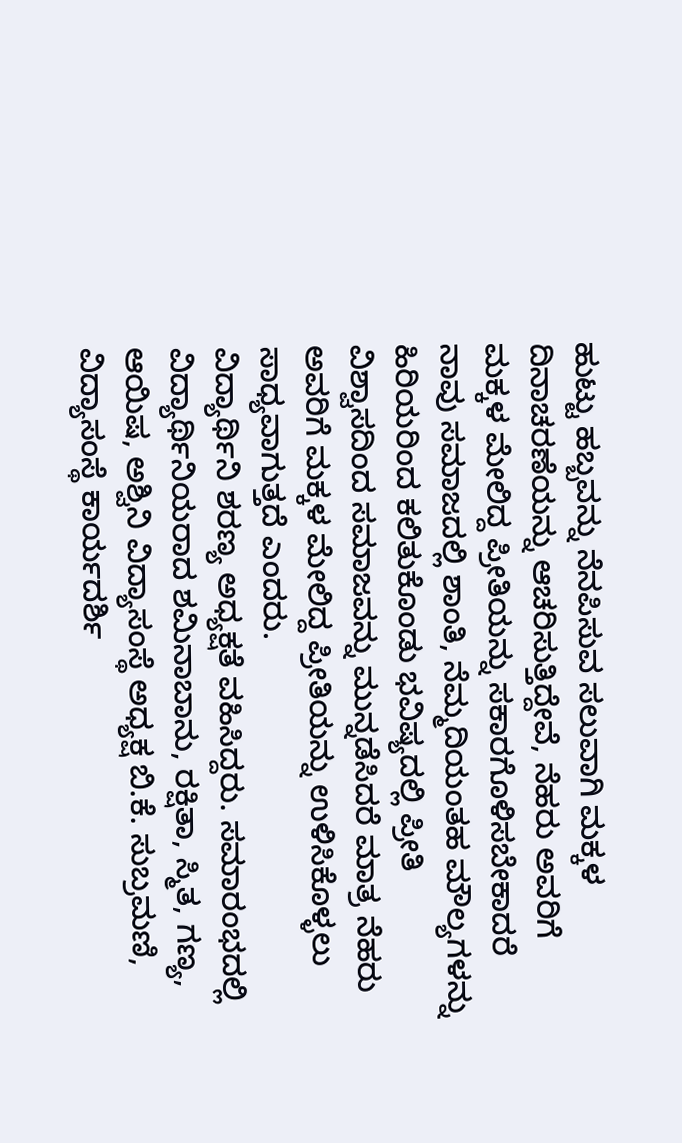ಹುಟ್ಟು ಹಬ್ಬವನ್ನು ನೆನಪಿಸುವ ಸಲುವಾಗಿ ಮಕ್ಕಳ ದಿನಾಚರಣೆಯನ್ನು ಆಚರಿಸುತ್ತಿದ್ದೇವೆ, ನೆಹರು ಅವರಿಗೆ ಮಕ್ಕಳ ಮೇಲಿದ್ದ ಪ್ರೀತಿಯನ್ನು ಸಕಾರಗೊಳಿಸಬೇಕಾದರೆ ನಾವು ಸಮಾಜದಲ್ಲಿ ಶಾಂತಿ, ನೆಮ್ಮದಿಯಂತಹ ಮೌಲ್ಯಗಳನ್ನು ಹಿರಿಯರಿಂದ ಕಲಿತುಕೊಂಡು ಭವಿಷ್ಯದಲ್ಲಿ ಪ್ರೀತಿ ವಿಶ್ವಾಸದಿಂದ ಸಮಾಜವನ್ನು ಮುನ್ನಡೆಸಿದರೆ ಮಾತ್ರ ನೆಹರು ಅವರಿಗೆ ಮಕ್ಕಳ ಮೇಲಿದ್ದ ಪ್ರೀತಿಯನ್ನು ಉಳಿಸಿಕೊಳ್ಳಲು ಸಾಧ್ಯವಾಗುತ್ತದೆ ಎಂದರು.
ವಿದ್ಯಾರ್ಥಿನಿ ಶರಣ್ಯ ಅಧ್ಯಕ್ಷತೆ ವಹಿಸಿದ್ದರು. ಸಮಾರಂಭದಲ್ಲಿ ವಿದ್ಯಾರ್ಥಿನಿಯರಾದ ಶಮಿನಾಬಾನು, ರಕ್ಷಿತಾ, ಸ್ಮಿತ, ಗಣ್ಯ, ಆಯಿಷ, ಅಶ್ವಿನಿ ವಿದ್ಯಾಸಂಸ್ಥೆ ಅಧ್ಯಕ್ಷ ಬಿ.ಕೆ. ಸುಬ್ರಮಣಿ, ವಿದ್ಯಾಸಂಸ್ಥೆ ಕಾರ್ಯದರ್ಶಿ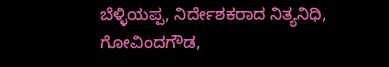ಬೆಳ್ಳಿಯಪ್ಪ, ನಿರ್ದೇಶಕರಾದ ನಿತ್ಯನಿಧಿ, ಗೋವಿಂದಗೌಡ,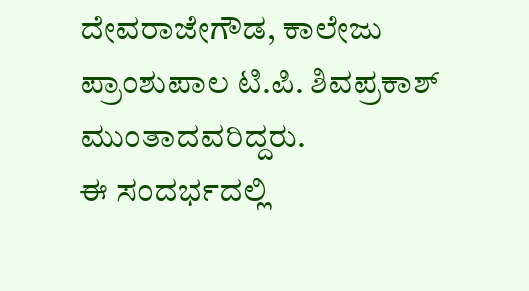ದೇವರಾಜೇಗೌಡ, ಕಾಲೇಜು ಪ್ರಾಂಶುಪಾಲ ಟಿ.ಪಿ. ಶಿವಪ್ರಕಾಶ್ ಮುಂತಾದವರಿದ್ದರು.
ಈ ಸಂದರ್ಭದಲ್ಲಿ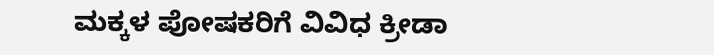ಮಕ್ಕಳ ಪೋಷಕರಿಗೆ ವಿವಿಧ ಕ್ರೀಡಾ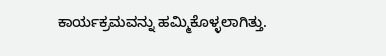ಕಾರ್ಯಕ್ರಮವನ್ನು ಹಮ್ಮಿಕೊಳ್ಳಲಾಗಿತ್ತು.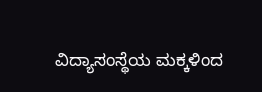ವಿದ್ಯಾಸಂಸ್ಥೆಯ ಮಕ್ಕಳಿಂದ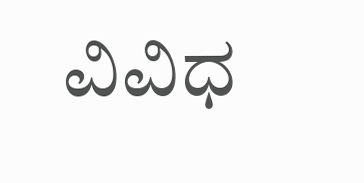ವಿವಿಧ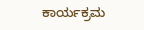ಕಾರ್ಯಕ್ರಮ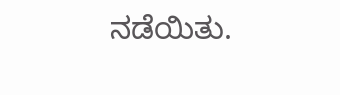ನಡೆಯಿತು.